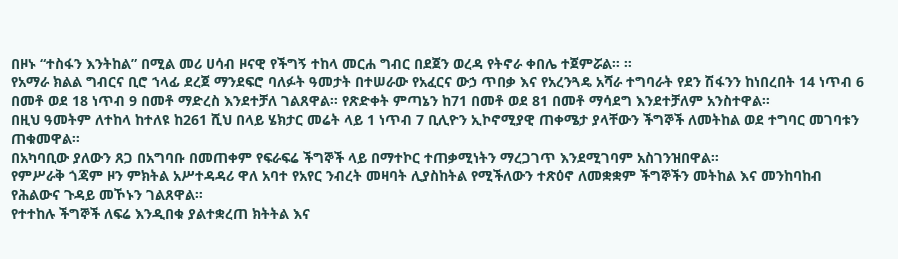በዞኑ “ተስፋን እንትከል” በሚል መሪ ሀሳብ ዞናዊ የችግኝ ተከላ መርሐ ግብር በደጀን ወረዳ የትኖራ ቀበሌ ተጀምሯል። ።
የአማራ ክልል ግብርና ቢሮ ኀላፊ ደረጀ ማንደፍሮ ባለፉት ዓመታት በተሠራው የአፈርና ውኃ ጥበቃ እና የአረንጓዴ አሻራ ተግባራት የደን ሽፋንን ከነበረበት 14 ነጥብ 6 በመቶ ወደ 18 ነጥብ 9 በመቶ ማድረስ እንደተቻለ ገልጸዋል። የጽድቀት ምጣኔን ከ71 በመቶ ወደ 81 በመቶ ማሳደግ እንደተቻለም አንስተዋል።
በዚህ ዓመትም ለተከላ ከተለዩ ከ261 ሺህ በላይ ሄክታር መሬት ላይ 1 ነጥብ 7 ቢሊዮን ኢኮኖሚያዊ ጠቀሜታ ያላቸውን ችግኞች ለመትከል ወደ ተግባር መገባቱን ጠቁመዋል።
በአካባቢው ያለውን ጸጋ በአግባቡ በመጠቀም የፍራፍሬ ችግኞች ላይ በማተኮር ተጠቃሚነትን ማረጋገጥ እንደሚገባም አስገንዝበዋል።
የምሥራቅ ጎጃም ዞን ምክትል አሥተዳዳሪ ዋለ አባተ የአየር ንብረት መዛባት ሊያስከትል የሚችለውን ተጽዕኖ ለመቋቋም ችግኞችን መትከል እና መንከባከብ የሕልውና ጉዳይ መኾኑን ገልጸዋል።
የተተከሉ ችግኞች ለፍሬ እንዲበቁ ያልተቋረጠ ክትትል እና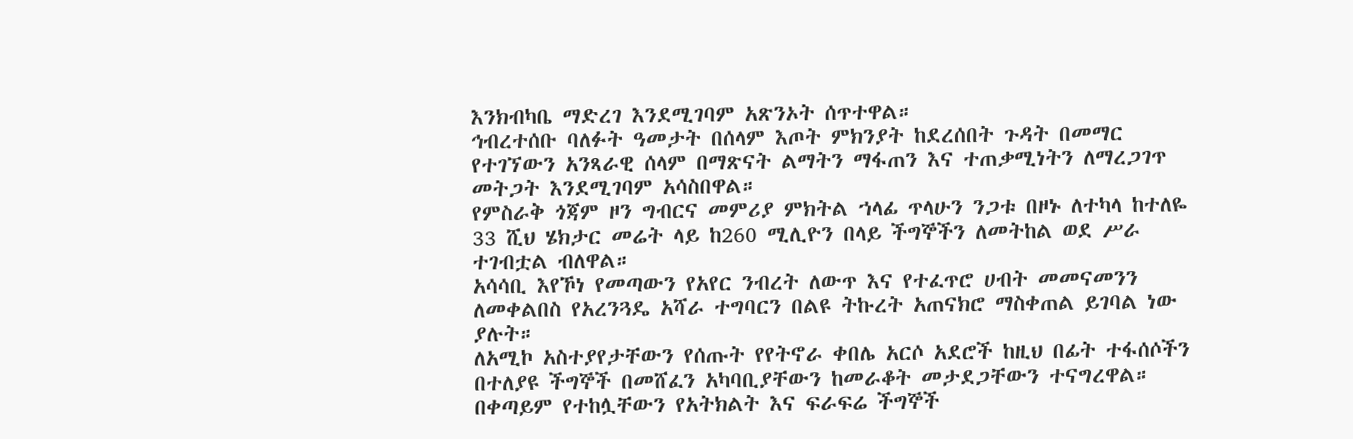እንክብካቤ ማድረገ እንደሚገባም አጽንኦት ሰጥተዋል።
ኅብረተሰቡ ባለፉት ዓመታት በሰላም እጦት ምክንያት ከደረሰበት ጉዳት በመማር የተገኘውን አንጻራዊ ሰላም በማጽናት ልማትን ማፋጠን እና ተጠቃሚነትን ለማረጋገጥ መትጋት እንደሚገባም አሳስበዋል።
የምስራቅ ጎጃም ዞን ግብርና መምሪያ ምክትል ኀላፊ ጥላሁን ንጋቱ በዞኑ ለተካላ ከተለዬ 33 ሺህ ሄክታር መሬት ላይ ከ260 ሚሊዮን በላይ ችግኞችን ለመትከል ወደ ሥራ ተገብቷል ብለዋል።
አሳሳቢ እየኾነ የመጣውን የአየር ንብረት ለውጥ እና የተፈጥሮ ሀብት መመናመንን ለመቀልበስ የአረንጓዴ አሻራ ተግባርን በልዩ ትኩረት አጠናክሮ ማስቀጠል ይገባል ነው ያሉት።
ለአሚኮ አስተያየታቸውን የሰጡት የየትኖራ ቀበሌ አርሶ አደሮች ከዚህ በፊት ተፋሰሶችን በተለያዩ ችግኞች በመሸፈን አካባቢያቸውን ከመራቆት መታደጋቸውን ተናግረዋል።
በቀጣይም የተከሏቸውን የአትክልት እና ፍራፍሬ ችግኞች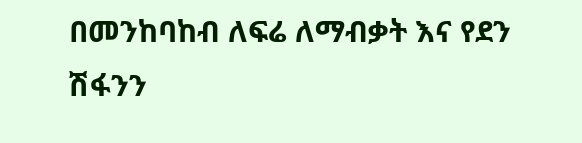በመንከባከብ ለፍሬ ለማብቃት እና የደን
ሽፋንን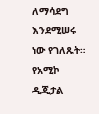ለማሳደግ እንደሚሠሩ ነው የገለጹት።
የአሚኮ ዲጂታል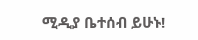ሚዲያ ቤተሰብ ይሁኑ!